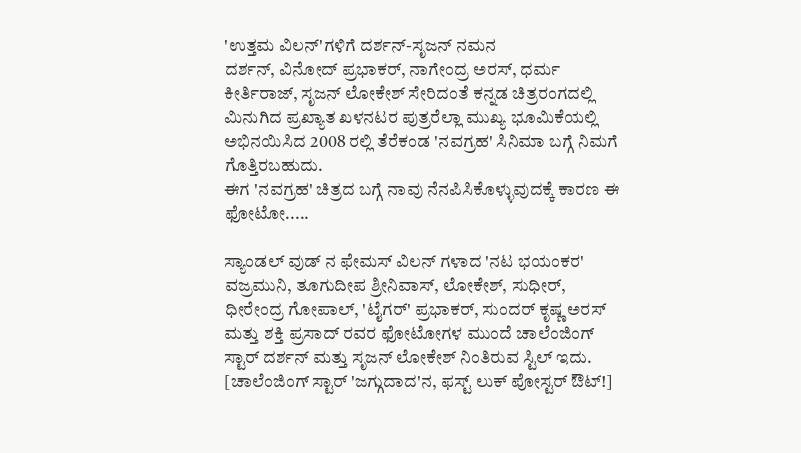'ಉತ್ತಮ ವಿಲನ್'ಗಳಿಗೆ ದರ್ಶನ್-ಸೃಜನ್ ನಮನ
ದರ್ಶನ್, ವಿನೋದ್ ಪ್ರಭಾಕರ್, ನಾಗೇಂದ್ರ ಅರಸ್, ಧರ್ಮ ಕೀರ್ತಿರಾಜ್, ಸೃಜನ್ ಲೋಕೇಶ್ ಸೇರಿದಂತೆ ಕನ್ನಡ ಚಿತ್ರರಂಗದಲ್ಲಿ ಮಿನುಗಿದ ಪ್ರಖ್ಯಾತ ಖಳನಟರ ಪುತ್ರರೆಲ್ಲಾ ಮುಖ್ಯ ಭೂಮಿಕೆಯಲ್ಲಿ ಅಭಿನಯಿಸಿದ 2008 ರಲ್ಲಿ ತೆರೆಕಂಡ 'ನವಗ್ರಹ' ಸಿನಿಮಾ ಬಗ್ಗೆ ನಿಮಗೆ ಗೊತ್ತಿರಬಹುದು.
ಈಗ 'ನವಗ್ರಹ' ಚಿತ್ರದ ಬಗ್ಗೆ ನಾವು ನೆನಪಿಸಿಕೊಳ್ಳುವುದಕ್ಕೆ ಕಾರಣ ಈ ಫೋಟೋ.....

ಸ್ಯಾಂಡಲ್ ವುಡ್ ನ ಫೇಮಸ್ ವಿಲನ್ ಗಳಾದ 'ನಟ ಭಯಂಕರ' ವಜ್ರಮುನಿ, ತೂಗುದೀಪ ಶ್ರೀನಿವಾಸ್, ಲೋಕೇಶ್, ಸುಧೀರ್, ಧೀರೇಂದ್ರ ಗೋಪಾಲ್, 'ಟೈಗರ್' ಪ್ರಭಾಕರ್, ಸುಂದರ್ ಕೃಷ್ಣ ಅರಸ್ ಮತ್ತು ಶಕ್ತಿ ಪ್ರಸಾದ್ ರವರ ಫೋಟೋಗಳ ಮುಂದೆ ಚಾಲೆಂಜಿಂಗ್ ಸ್ಟಾರ್ ದರ್ಶನ್ ಮತ್ತು ಸೃಜನ್ ಲೋಕೇಶ್ ನಿಂತಿರುವ ಸ್ಟಿಲ್ ಇದು. [ಚಾಲೆಂಜಿಂಗ್ ಸ್ಟಾರ್ 'ಜಗ್ಗುದಾದ'ನ, ಫಸ್ಟ್ ಲುಕ್ ಪೋಸ್ಟರ್ ಔಟ್!]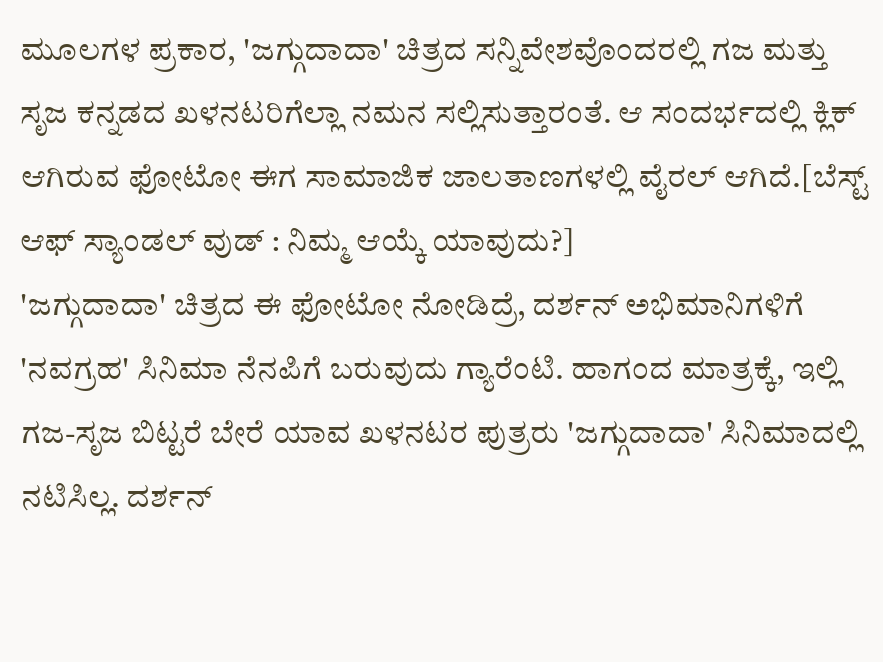ಮೂಲಗಳ ಪ್ರಕಾರ, 'ಜಗ್ಗುದಾದಾ' ಚಿತ್ರದ ಸನ್ನಿವೇಶವೊಂದರಲ್ಲಿ ಗಜ ಮತ್ತು ಸೃಜ ಕನ್ನಡದ ಖಳನಟರಿಗೆಲ್ಲಾ ನಮನ ಸಲ್ಲಿಸುತ್ತಾರಂತೆ. ಆ ಸಂದರ್ಭದಲ್ಲಿ ಕ್ಲಿಕ್ ಆಗಿರುವ ಫೋಟೋ ಈಗ ಸಾಮಾಜಿಕ ಜಾಲತಾಣಗಳಲ್ಲಿ ವೈರಲ್ ಆಗಿದೆ.[ಬೆಸ್ಟ್ ಆಫ್ ಸ್ಯಾಂಡಲ್ ವುಡ್ : ನಿಮ್ಮ ಆಯ್ಕೆ ಯಾವುದು?]
'ಜಗ್ಗುದಾದಾ' ಚಿತ್ರದ ಈ ಫೋಟೋ ನೋಡಿದ್ರೆ, ದರ್ಶನ್ ಅಭಿಮಾನಿಗಳಿಗೆ 'ನವಗ್ರಹ' ಸಿನಿಮಾ ನೆನಪಿಗೆ ಬರುವುದು ಗ್ಯಾರೆಂಟಿ. ಹಾಗಂದ ಮಾತ್ರಕ್ಕೆ, ಇಲ್ಲಿ ಗಜ-ಸೃಜ ಬಿಟ್ಟರೆ ಬೇರೆ ಯಾವ ಖಳನಟರ ಪುತ್ರರು 'ಜಗ್ಗುದಾದಾ' ಸಿನಿಮಾದಲ್ಲಿ ನಟಿಸಿಲ್ಲ. ದರ್ಶನ್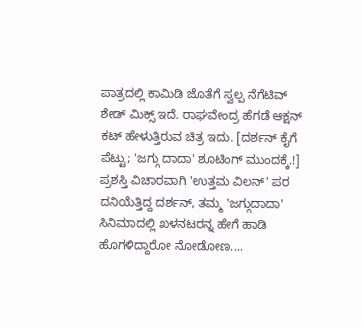ಪಾತ್ರದಲ್ಲಿ ಕಾಮಿಡಿ ಜೊತೆಗೆ ಸ್ವಲ್ಪ ನೆಗೆಟಿವ್ ಶೇಡ್ ಮಿಕ್ಸ್ ಇದೆ. ರಾಘವೇಂದ್ರ ಹೆಗಡೆ ಆಕ್ಷನ್ ಕಟ್ ಹೇಳುತ್ತಿರುವ ಚಿತ್ರ ಇದು. [ದರ್ಶನ್ ಕೈಗೆ ಪೆಟ್ಟು; 'ಜಗ್ಗು ದಾದಾ' ಶೂಟಿಂಗ್ ಮುಂದಕ್ಕೆ.!]
ಪ್ರಶಸ್ತಿ ವಿಚಾರವಾಗಿ 'ಉತ್ತಮ ವಿಲನ್' ಪರ ದನಿಯೆತ್ತಿದ್ದ ದರ್ಶನ್, ತಮ್ಮ 'ಜಗ್ಗುದಾದಾ' ಸಿನಿಮಾದಲ್ಲಿ ಖಳನಟರನ್ನ ಹೇಗೆ ಹಾಡಿ ಹೊಗಳಿದ್ದಾರೋ ನೋಡೋಣ....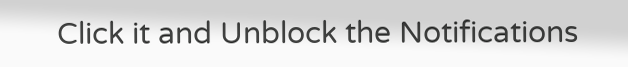Click it and Unblock the Notifications